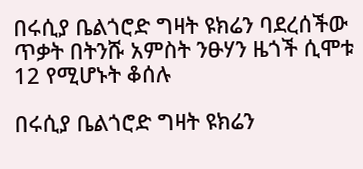በሩሲያ ቤልጎሮድ ግዛት ዩክሬን ባደረሰችው ጥቃት በትንሹ አምስት ንፁሃን ዜጎች ሲሞቱ 12 የሚሆኑት ቆሰሉ

በሩሲያ ቤልጎሮድ ግዛት ዩክሬን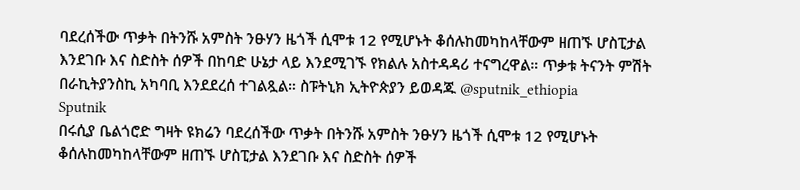ባደረሰችው ጥቃት በትንሹ አምስት ንፁሃን ዜጎች ሲሞቱ 12 የሚሆኑት ቆሰሉከመካከላቸውም ዘጠኙ ሆስፒታል እንደገቡ እና ስድስት ሰዎች በከባድ ሁኔታ ላይ እንደሚገኙ የክልሉ አስተዳዳሪ ተናግረዋል። ጥቃቱ ትናንት ምሽት በራኪትያንስኪ አካባቢ እንደደረሰ ተገልጿል። ስፑትኒክ ኢትዮጵያን ይወዳጁ @sputnik_ethiopia
Sputnik
በሩሲያ ቤልጎሮድ ግዛት ዩክሬን ባደረሰችው ጥቃት በትንሹ አምስት ንፁሃን ዜጎች ሲሞቱ 12 የሚሆኑት ቆሰሉከመካከላቸውም ዘጠኙ ሆስፒታል እንደገቡ እና ስድስት ሰዎች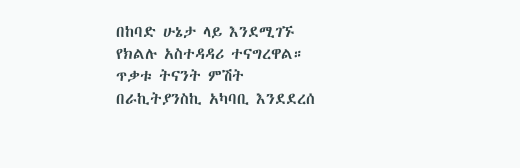በከባድ ሁኔታ ላይ እንደሚገኙ የክልሉ አስተዳዳሪ ተናግረዋል። ጥቃቱ ትናንት ምሽት በራኪትያንስኪ አካባቢ እንደደረሰ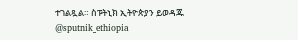ተገልጿል። ስፑትኒክ ኢትዮጵያን ይወዳጁ @sputnik_ethiopia